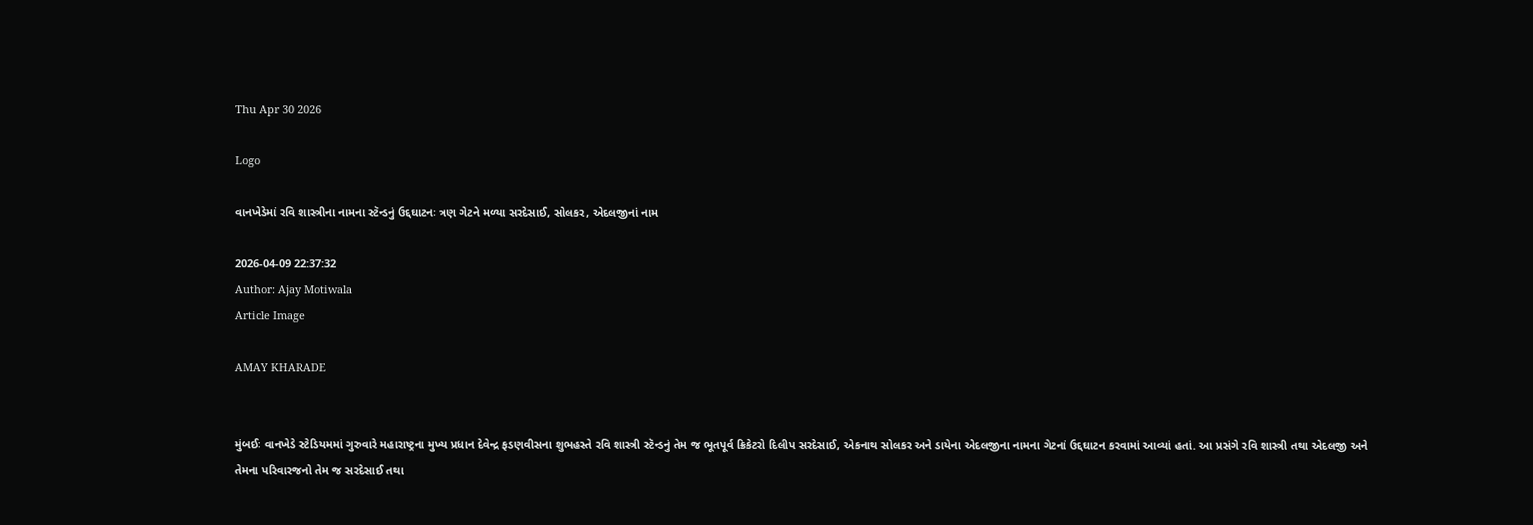Thu Apr 30 2026

Logo

વાનખેડેમાં રવિ શાસ્ત્રીના નામના સ્ટૅન્ડનું ઉદ્દઘાટનઃ ત્રણ ગેટને મળ્યા સરદેસાઈ, સોલકર, એદલજીનાં નામ

2026-04-09 22:37:32
Author: Ajay Motiwala
Article Image

AMAY KHARADE


મુંબઈઃ વાનખેડે સ્ટેડિયમમાં ગુરુવારે મહારાષ્ટ્રના મુખ્ય પ્રધાન દેવેન્દ્ર ફડણવીસના શુભહસ્તે રવિ શાસ્ત્રી સ્ટૅન્ડનું તેમ જ ભૂતપૂર્વ ક્રિકેટરો દિલીપ સરદેસાઈ, એકનાથ સોલકર અને ડાયેના એદલજીના નામના ગેટનાં ઉદ્દઘાટન કરવામાં આવ્યાં હતાં. આ પ્રસંગે રવિ શાસ્ત્રી તથા એદલજી અને તેમના પરિવારજનો તેમ જ સરદેસાઈ તથા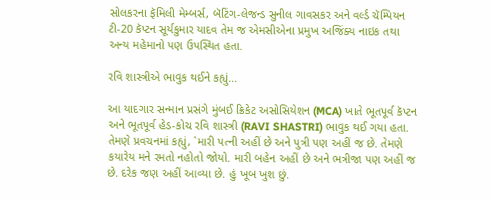સોલકરના ફૅમિલી મેમ્બર્સ, બૅટિંગ-લેજન્ડ સુનીલ ગાવસકર અને વર્લ્ડ ચૅમ્પિયન ટી-20 કૅપ્ટન સૂર્યકુમાર યાદવ તેમ જ એમસીએના પ્રમુખ અજિંક્ય નાઇક તથા અન્ય મહેમાનો પણ ઉપસ્થિત હતા.

રવિ શાસ્ત્રીએ ભાવુક થઈને કહ્યું...

આ યાદગાર સન્માન પ્રસંગે મુંબઈ ક્રિકેટ અસોસિયેશન (MCA) ખાતે ભૂતપૂર્વ કૅપ્ટન અને ભૂતપૂર્વ હેડ-કોચ રવિ શાસ્ત્રી (RAVI SHASTRI) ભાવુક થઈ ગયા હતા. તેમણે પ્રવચનમાં કહ્યું, `મારી પત્ની અહીં છે અને પુત્રી પણ અહીં જ છે. તેમણે કયારેય મને રમતો નહોતો જોયો. મારી બહેન અહીં છે અને ભત્રીજા પણ અહીં જ છે. દરેક જણ અહીં આવ્યા છે. હું ખૂબ ખુશ છું.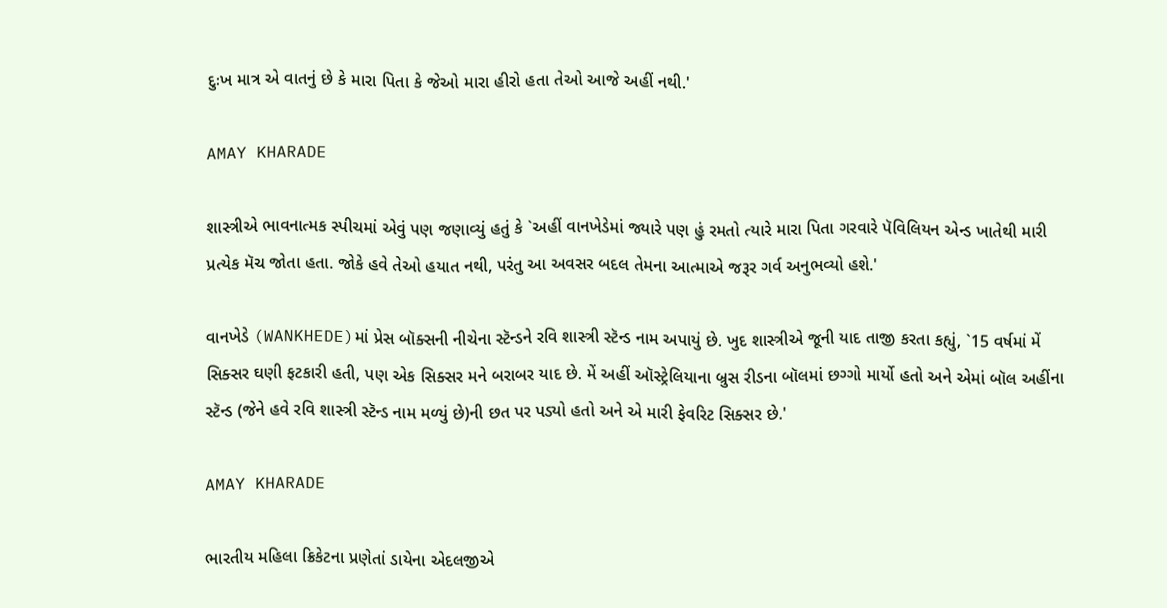દુઃખ માત્ર એ વાતનું છે કે મારા પિતા કે જેઓ મારા હીરો હતા તેઓ આજે અહીં નથી.'

AMAY KHARADE

શાસ્ત્રીએ ભાવનાત્મક સ્પીચમાં એવું પણ જણાવ્યું હતું કે `અહીં વાનખેડેમાં જ્યારે પણ હું રમતો ત્યારે મારા પિતા ગરવારે પૅવિલિયન એન્ડ ખાતેથી મારી પ્રત્યેક મૅચ જોતા હતા. જોકે હવે તેઓ હયાત નથી, પરંતુ આ અવસર બદલ તેમના આત્માએ જરૂર ગર્વ અનુભવ્યો હશે.'

વાનખેડે (WANKHEDE)માં પ્રેસ બૉક્સની નીચેના સ્ટૅન્ડને રવિ શાસ્ત્રી સ્ટૅન્ડ નામ અપાયું છે. ખુદ શાસ્ત્રીએ જૂની યાદ તાજી કરતા કહ્યું, `15 વર્ષમાં મેં સિક્સર ઘણી ફટકારી હતી, પણ એક સિક્સર મને બરાબર યાદ છે. મેં અહીં ઑસ્ટ્રેલિયાના બ્રુસ રીડના બૉલમાં છગ્ગો માર્યો હતો અને એમાં બૉલ અહીંના સ્ટૅન્ડ (જેને હવે રવિ શાસ્ત્રી સ્ટૅન્ડ નામ મળ્યું છે)ની છત પર પડ્યો હતો અને એ મારી ફેવરિટ સિક્સર છે.'

AMAY KHARADE

ભારતીય મહિલા ક્રિકેટના પ્રણેતાં ડાયેના એદલજીએ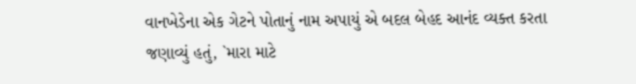વાનખેડેના એક ગેટને પોતાનું નામ અપાયું એ બદલ બેહદ આનંદ વ્યક્ત કરતા જણાવ્યું હતું, `મારા માટે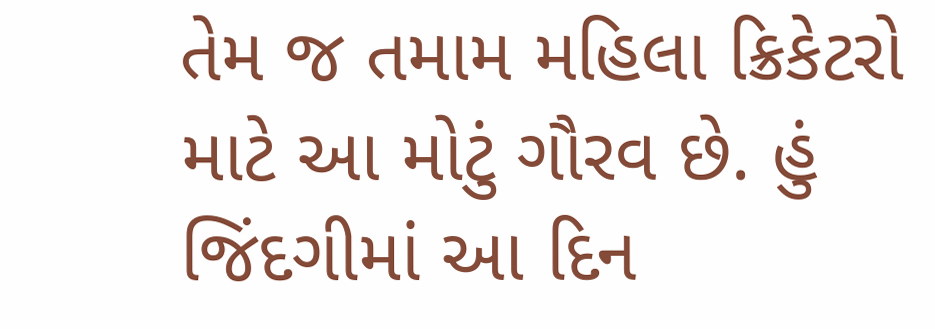તેમ જ તમામ મહિલા ક્રિકેટરો માટે આ મોટું ગૌરવ છે. હું જિંદગીમાં આ દિન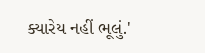ક્યારેય નહીં ભૂલું.'